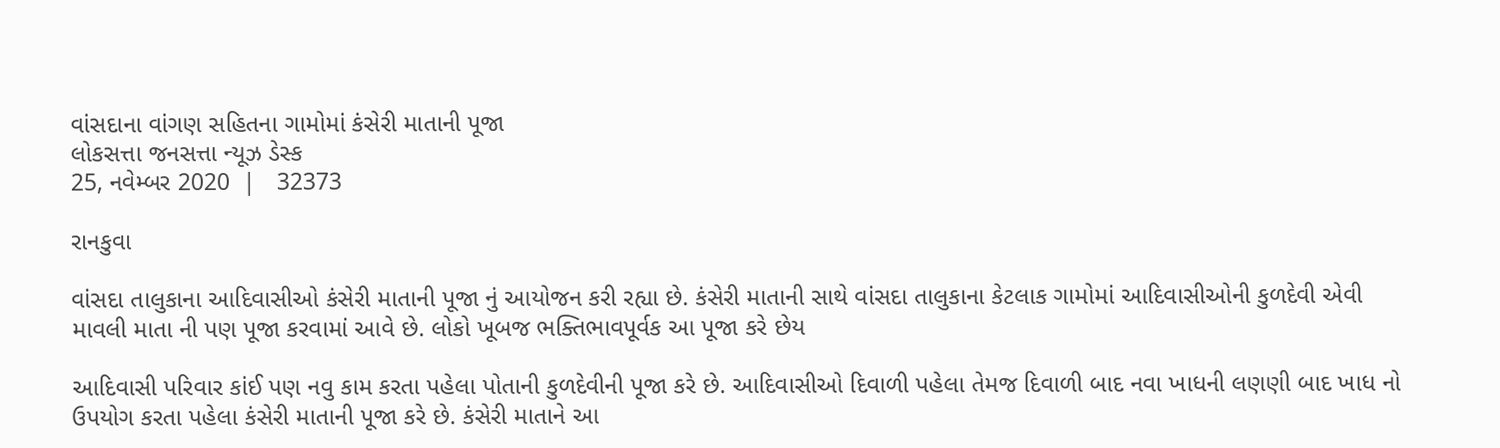વાંસદાના વાંગણ સહિતના ગામોમાં કંસેરી માતાની પૂજા
લોકસત્તા જનસત્તા ન્યૂઝ ડેસ્ક
25, નવેમ્બર 2020  |   32373

રાનકુવા

વાંસદા તાલુકાના આદિવાસીઓ કંસેરી માતાની પૂજા નું આયોજન કરી રહ્યા છે. કંસેરી માતાની સાથે વાંસદા તાલુકાના કેટલાક ગામોમાં આદિવાસીઓની કુળદેવી એવી માવલી માતા ની પણ પૂજા કરવામાં આવે છે. લોકો ખૂબજ ભક્તિભાવપૂર્વક આ પૂજા કરે છેય

આદિવાસી પરિવાર કાંઈ પણ નવુ કામ કરતા પહેલા પોતાની કુળદેવીની પૂજા કરે છે. આદિવાસીઓ દિવાળી પહેલા તેમજ દિવાળી બાદ નવા ખાધની લણણી બાદ ખાધ નો ઉપયોગ કરતા પહેલા કંસેરી માતાની પૂજા કરે છે. કંસેરી માતાને આ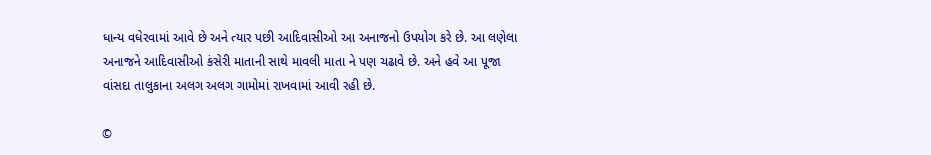ધાન્ય વધેરવામાં આવે છે અને ત્યાર પછી આદિવાસીઓ આ અનાજનો ઉપયોગ કરે છે. આ લણેલા અનાજને આદિવાસીઓ કંસેરી માતાની સાથે માવલી માતા ને પણ ચઢાવે છે. અને હવે આ પૂજા વાંસદા તાલુકાના અલગ અલગ ગામોમાં રાખવામાં આવી રહી છે.

©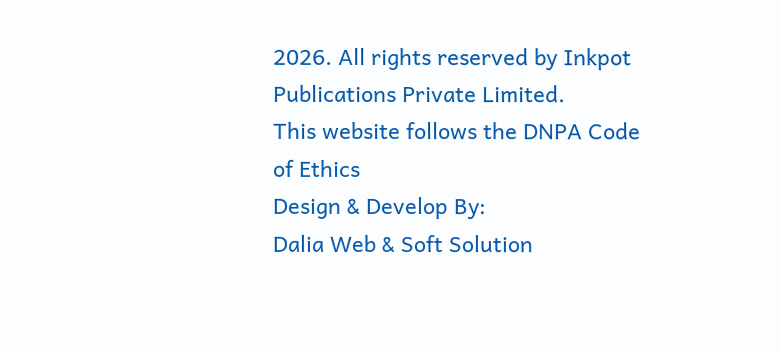2026. All rights reserved by Inkpot Publications Private Limited.
This website follows the DNPA Code of Ethics
Design & Develop By:
Dalia Web & Soft Solution